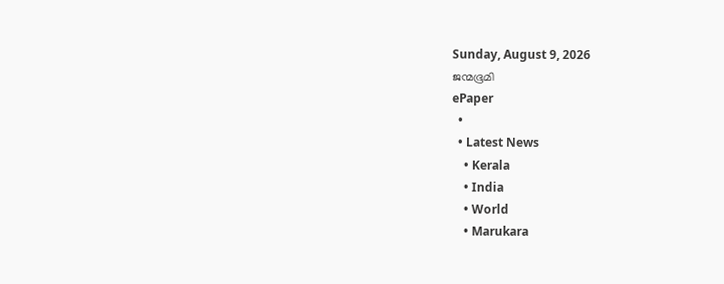Sunday, August 9, 2026
ജന്മഭൂമി
ePaper
  •
  • Latest News
    • Kerala
    • India
    • World
    • Marukara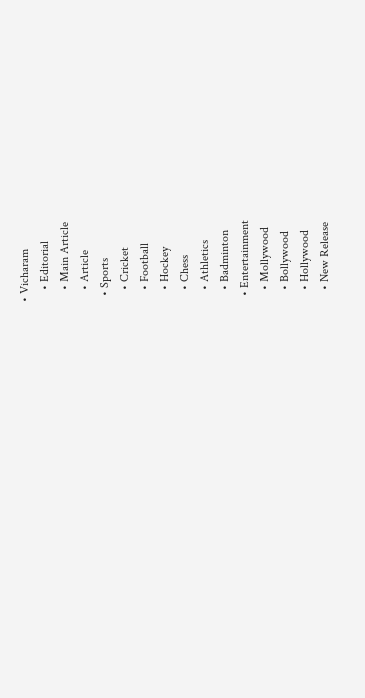• Vicharam
    • Editorial
    • Main Article
    • Article
  • Sports
    • Cricket
    • Football
    • Hockey
    • Chess
    • Athletics
    • Badminton
  • Entertainment
    • Mollywood
    • Bollywood
    • Hollywood
    • New Release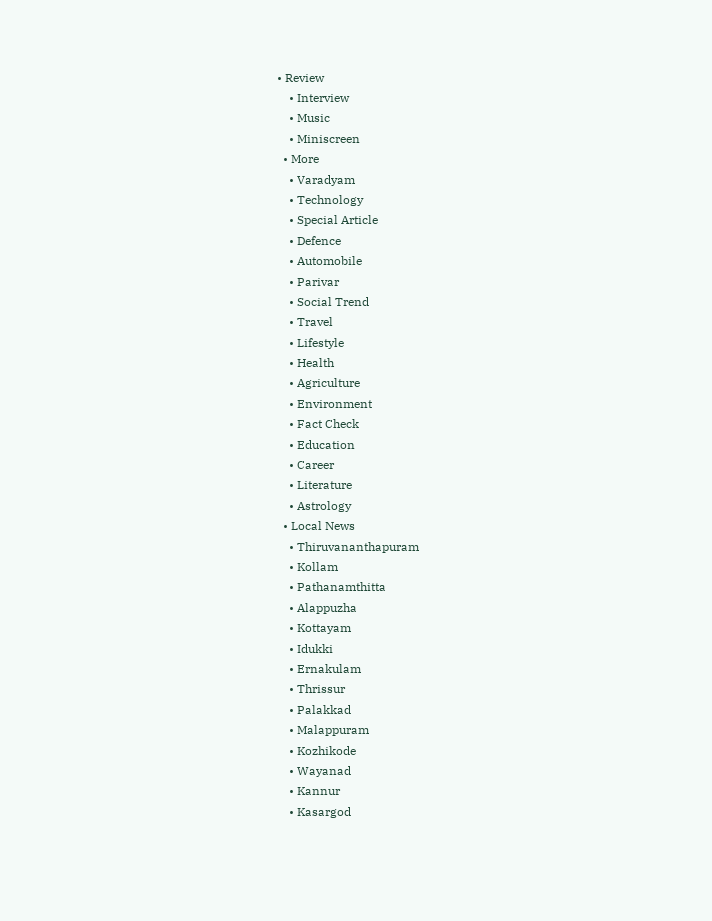• Review
    • Interview
    • Music
    • Miniscreen
  • More
    • Varadyam
    • Technology
    • Special Article
    • Defence
    • Automobile
    • Parivar
    • Social Trend
    • Travel
    • Lifestyle
    • Health
    • Agriculture
    • Environment
    • Fact Check
    • Education
    • Career
    • Literature
    • Astrology
  • Local News
    • Thiruvananthapuram
    • Kollam
    • Pathanamthitta
    • Alappuzha
    • Kottayam
    • Idukki
    • Ernakulam
    • Thrissur
    • Palakkad
    • Malappuram
    • Kozhikode
    • Wayanad
    • Kannur
    • Kasargod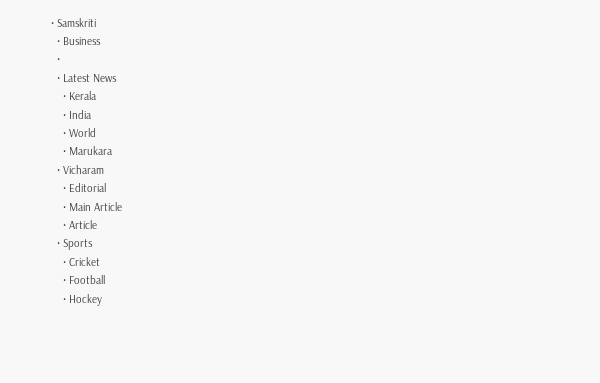• Samskriti
  • Business
  •
  • Latest News
    • Kerala
    • India
    • World
    • Marukara
  • Vicharam
    • Editorial
    • Main Article
    • Article
  • Sports
    • Cricket
    • Football
    • Hockey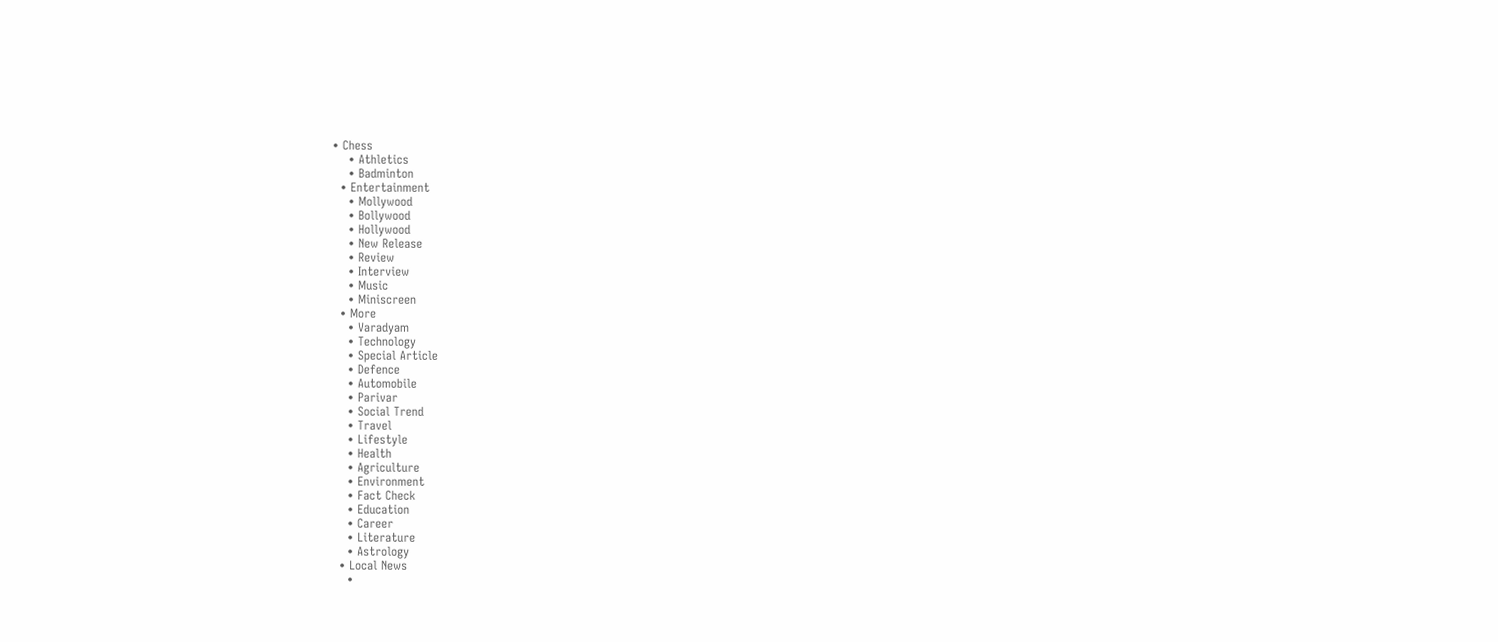• Chess
    • Athletics
    • Badminton
  • Entertainment
    • Mollywood
    • Bollywood
    • Hollywood
    • New Release
    • Review
    • Interview
    • Music
    • Miniscreen
  • More
    • Varadyam
    • Technology
    • Special Article
    • Defence
    • Automobile
    • Parivar
    • Social Trend
    • Travel
    • Lifestyle
    • Health
    • Agriculture
    • Environment
    • Fact Check
    • Education
    • Career
    • Literature
    • Astrology
  • Local News
    •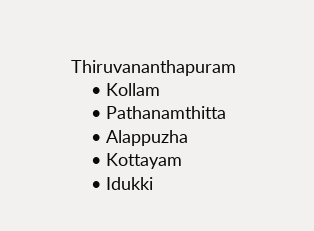Thiruvananthapuram
    • Kollam
    • Pathanamthitta
    • Alappuzha
    • Kottayam
    • Idukki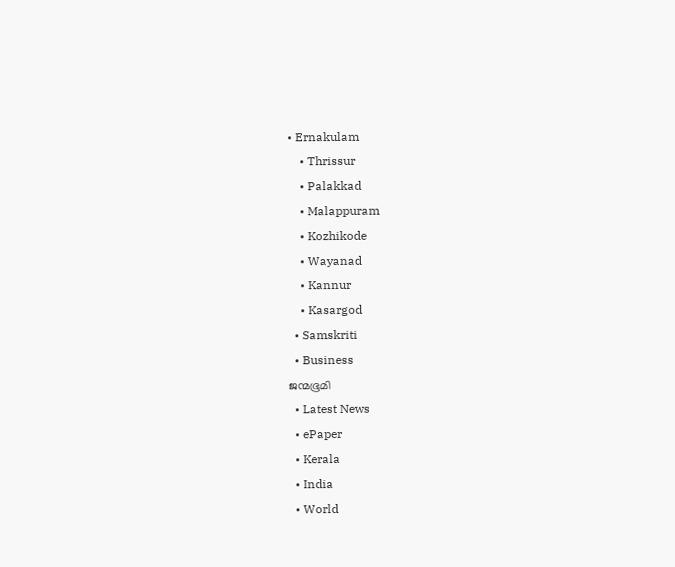• Ernakulam
    • Thrissur
    • Palakkad
    • Malappuram
    • Kozhikode
    • Wayanad
    • Kannur
    • Kasargod
  • Samskriti
  • Business
ജന്മഭൂമി
  • Latest News
  • ePaper
  • Kerala
  • India
  • World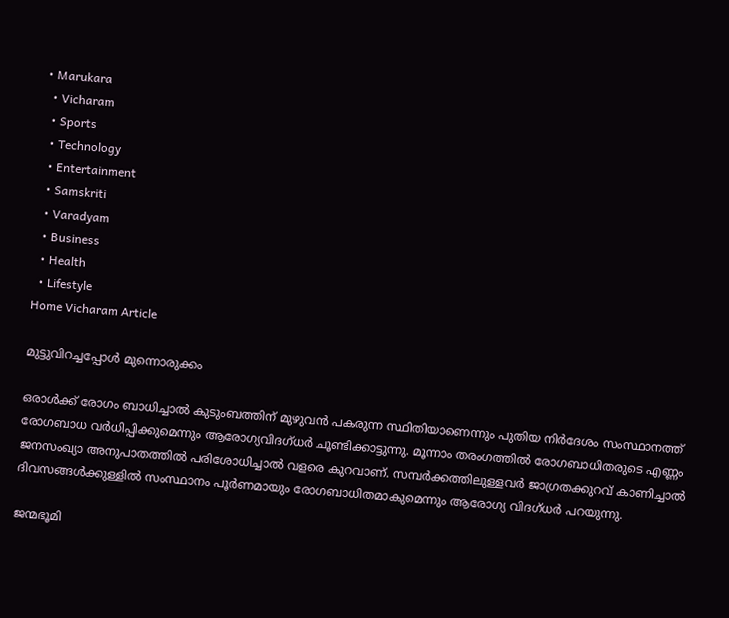• Marukara
  • Vicharam
  • Sports
  • Technology
  • Entertainment
  • Samskriti
  • Varadyam
  • Business
  • Health
  • Lifestyle
Home Vicharam Article

മുട്ടുവിറച്ചപ്പോള്‍ മുന്നൊരുക്കം

ഒരാള്‍ക്ക് രോഗം ബാധിച്ചാല്‍ കുടുംബത്തിന് മുഴുവന്‍ പകരുന്ന സ്ഥിതിയാണെന്നും പുതിയ നിര്‍ദേശം സംസ്ഥാനത്ത് രോഗബാധ വര്‍ധിപ്പിക്കുമെന്നും ആരോഗ്യവിദഗ്ധര്‍ ചൂണ്ടിക്കാട്ടുന്നു. മൂന്നാം തരംഗത്തില്‍ രോഗബാധിതരുടെ എണ്ണം ജനസംഖ്യാ അനുപാതത്തില്‍ പരിശോധിച്ചാല്‍ വളരെ കുറവാണ്. സമ്പര്‍ക്കത്തിലുള്ളവര്‍ ജാഗ്രതക്കുറവ് കാണിച്ചാല്‍ ദിവസങ്ങള്‍ക്കുള്ളില്‍ സംസ്ഥാനം പൂര്‍ണമായും രോഗബാധിതമാകുമെന്നും ആരോഗ്യ വിദഗ്ധര്‍ പറയുന്നു.

ജന്മഭൂമി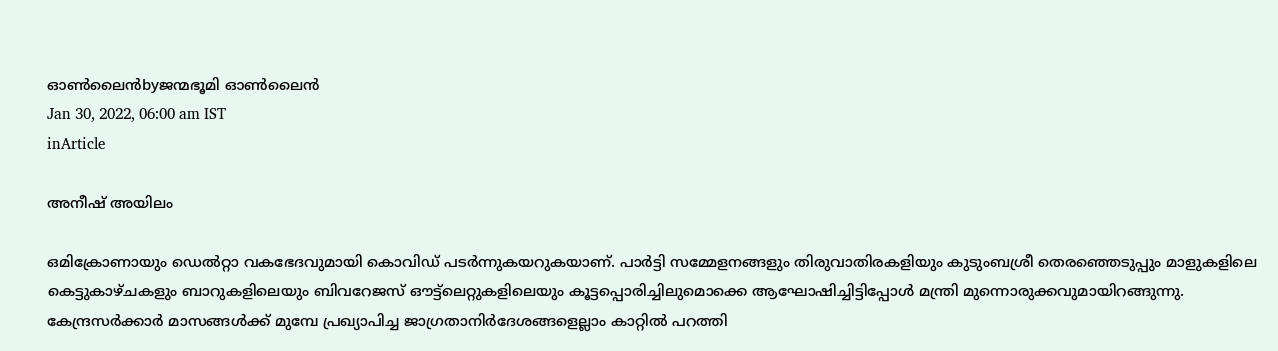ഓണ്‍ലൈന്‍byജന്മഭൂമി ഓണ്‍ലൈന്‍
Jan 30, 2022, 06:00 am IST
inArticle

അനീഷ് അയിലം

ഒമിക്രോണായും ഡെല്‍റ്റാ വകഭേദവുമായി കൊവിഡ് പടര്‍ന്നുകയറുകയാണ്. പാര്‍ട്ടി സമ്മേളനങ്ങളും തിരുവാതിരകളിയും കുടുംബശ്രീ തെരഞ്ഞെടുപ്പും മാളുകളിലെ കെട്ടുകാഴ്ചകളും ബാറുകളിലെയും ബിവറേജസ് ഔട്ട്‌ലെറ്റുകളിലെയും കൂട്ടപ്പൊരിച്ചിലുമൊക്കെ ആഘോഷിച്ചിട്ടിപ്പോള്‍ മന്ത്രി മുന്നൊരുക്കവുമായിറങ്ങുന്നു. കേന്ദ്രസര്‍ക്കാര്‍ മാസങ്ങള്‍ക്ക് മുമ്പേ പ്രഖ്യാപിച്ച ജാഗ്രതാനിര്‍ദേശങ്ങളെല്ലാം കാറ്റില്‍ പറത്തി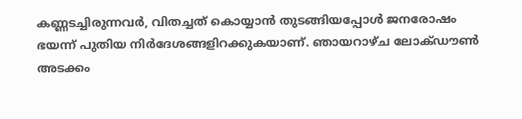കണ്ണടച്ചിരുന്നവര്‍, വിതച്ചത് കൊയ്യാന്‍ തുടങ്ങിയപ്പോള്‍ ജനരോഷം ഭയന്ന് പുതിയ നിര്‍ദേശങ്ങളിറക്കുകയാണ്. ഞായറാഴ്ച ലോക്ഡൗണ്‍ അടക്കം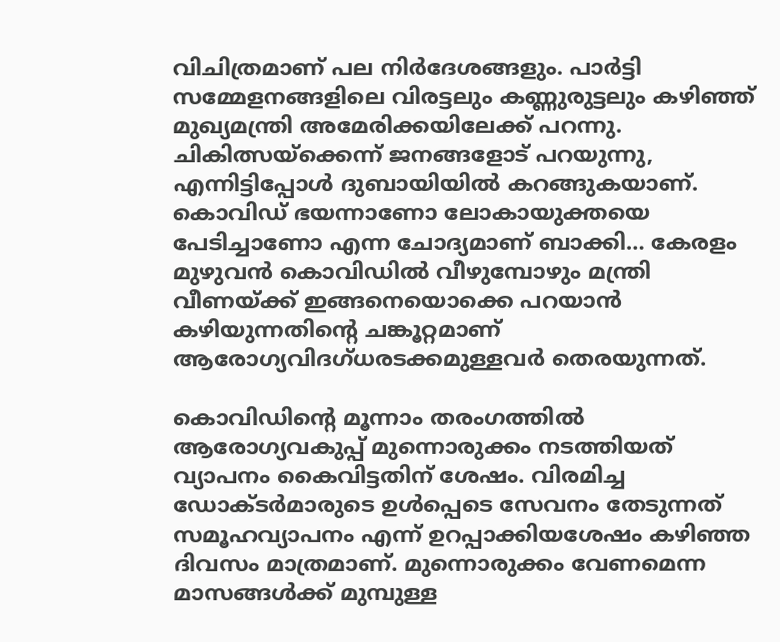വിചിത്രമാണ് പല നിര്‍ദേശങ്ങളും. പാര്‍ട്ടി സമ്മേളനങ്ങളിലെ വിരട്ടലും കണ്ണുരുട്ടലും കഴിഞ്ഞ് മുഖ്യമന്ത്രി അമേരിക്കയിലേക്ക് പറന്നു. ചികിത്സയ്‌ക്കെന്ന് ജനങ്ങളോട് പറയുന്നു, എന്നിട്ടിപ്പോള്‍ ദുബായിയില്‍ കറങ്ങുകയാണ്. കൊവിഡ് ഭയന്നാണോ ലോകായുക്തയെ പേടിച്ചാണോ എന്ന ചോദ്യമാണ് ബാക്കി… കേരളം മുഴുവന്‍ കൊവിഡില്‍ വീഴുമ്പോഴും മന്ത്രി വീണയ്‌ക്ക് ഇങ്ങനെയൊക്കെ പറയാന്‍ കഴിയുന്നതിന്റെ ചങ്കൂറ്റമാണ് ആരോഗ്യവിദഗ്ധരടക്കമുള്ളവര്‍ തെരയുന്നത്.

കൊവിഡിന്റെ മൂന്നാം തരംഗത്തില്‍ ആരോഗ്യവകുപ്പ് മുന്നൊരുക്കം നടത്തിയത് വ്യാപനം കൈവിട്ടതിന് ശേഷം. വിരമിച്ച ഡോക്ടര്‍മാരുടെ ഉള്‍പ്പെടെ സേവനം തേടുന്നത് സമൂഹവ്യാപനം എന്ന് ഉറപ്പാക്കിയശേഷം കഴിഞ്ഞ ദിവസം മാത്രമാണ്. മുന്നൊരുക്കം വേണമെന്ന മാസങ്ങള്‍ക്ക് മുമ്പുള്ള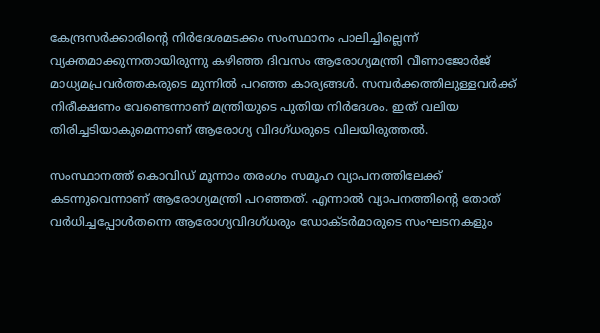കേന്ദ്രസര്‍ക്കാരിന്റെ നിര്‍ദേശമടക്കം സംസ്ഥാനം പാലിച്ചില്ലെന്ന് വ്യക്തമാക്കുന്നതായിരുന്നു കഴിഞ്ഞ ദിവസം ആരോഗ്യമന്ത്രി വീണാജോര്‍ജ് മാധ്യമപ്രവര്‍ത്തകരുടെ മുന്നില്‍ പറഞ്ഞ കാര്യങ്ങള്‍. സമ്പര്‍ക്കത്തിലുള്ളവര്‍ക്ക് നിരീക്ഷണം വേണ്ടെന്നാണ് മന്ത്രിയുടെ പുതിയ നിര്‍ദേശം. ഇത് വലിയ തിരിച്ചടിയാകുമെന്നാണ് ആരോഗ്യ വിദഗ്ധരുടെ വിലയിരുത്തല്‍.

സംസ്ഥാനത്ത് കൊവിഡ് മൂന്നാം തരംഗം സമൂഹ വ്യാപനത്തിലേക്ക് കടന്നുവെന്നാണ് ആരോഗ്യമന്ത്രി പറഞ്ഞത്. എന്നാല്‍ വ്യാപനത്തിന്റെ തോത് വര്‍ധിച്ചപ്പോള്‍തന്നെ ആരോഗ്യവിദഗ്ധരും ഡോക്ടര്‍മാരുടെ സംഘടനകളും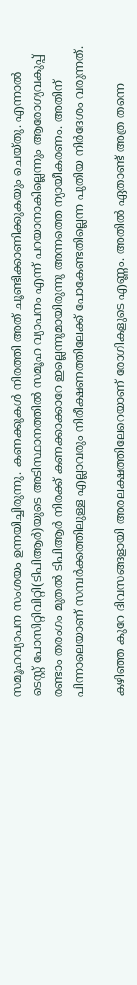സമൂഹവ്യാപന സംശയം ഉന്നയിച്ചിരുന്നു. കണക്കുകള്‍ നിരത്തി അത് ചൂണ്ടിക്കാണിക്കുകയും ചെയ്തു. എന്നാല്‍ ടെസ്റ്റ് പോസിറ്റിവിറ്റി(ടിപിആര്‍)യുടെ അടിസ്ഥാനത്തില്‍ സമൂഹ വ്യാപനം എന്ന് പറയാനാകില്ലെന്നും ആരോഗ്യവകുപ്പ് രണ്ടാം തരംഗം മുതല്‍ ടിപിആര്‍ നിരക്ക് കണക്കാക്കാറേ ഇല്ലെന്നുമായിരുന്നു അന്നത്തെ ന്യായീകരണം. അതിന് പിന്നാലെയാണ് സമ്പര്‍ക്കത്തിലുള്ള എല്ലാവരും നിരീക്ഷണത്തിലേക്ക് പോകേണ്ടതില്ലെന്ന പുതിയ നിര്‍ദേശം വരുന്നത്.

കഴിഞ്ഞ കുറേ ദിവസങ്ങളായി അരലക്ഷത്തിലേറെയാണ് രോഗികളുടെ എണ്ണം. അതില്‍ ഏതാണ്ട് അത്ര തന്നെ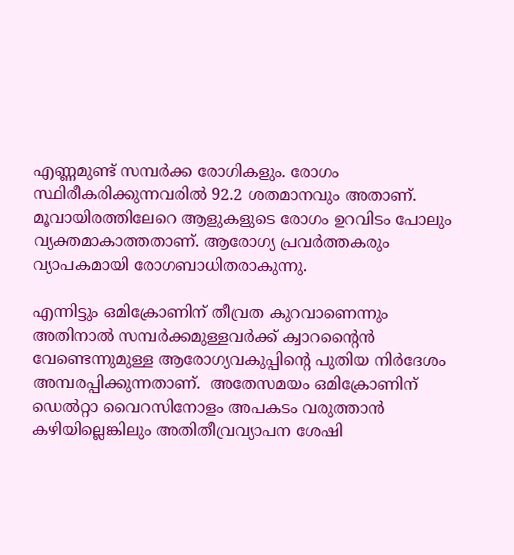എണ്ണമുണ്ട് സമ്പര്‍ക്ക രോഗികളും. രോഗം സ്ഥിരീകരിക്കുന്നവരില്‍ 92.2 ശതമാനവും അതാണ്. മൂവായിരത്തിലേറെ ആളുകളുടെ രോഗം ഉറവിടം പോലും വ്യക്തമാകാത്തതാണ്. ആരോഗ്യ പ്രവര്‍ത്തകരും വ്യാപകമായി രോഗബാധിതരാകുന്നു.

എന്നിട്ടും ഒമിക്രോണിന് തീവ്രത കുറവാണെന്നും അതിനാല്‍ സമ്പര്‍ക്കമുള്ളവര്‍ക്ക് ക്വാറന്റൈന്‍ വേണ്ടെന്നുമുള്ള ആരോഗ്യവകുപ്പിന്റെ പുതിയ നിര്‍ദേശം അമ്പരപ്പിക്കുന്നതാണ്.  അതേസമയം ഒമിക്രോണിന് ഡെല്‍റ്റാ വൈറസിനോളം അപകടം വരുത്താന്‍ കഴിയില്ലെങ്കിലും അതിതീവ്രവ്യാപന ശേഷി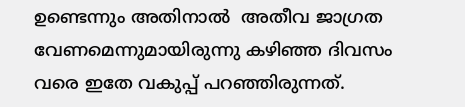ഉണ്ടെന്നും അതിനാല്‍  അതീവ ജാഗ്രത വേണമെന്നുമായിരുന്നു കഴിഞ്ഞ ദിവസം വരെ ഇതേ വകുപ്പ് പറഞ്ഞിരുന്നത്.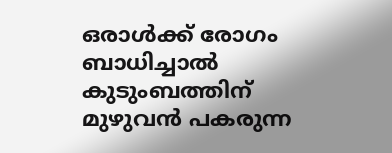ഒരാള്‍ക്ക് രോഗം ബാധിച്ചാല്‍ കുടുംബത്തിന് മുഴുവന്‍ പകരുന്ന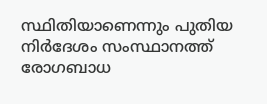സ്ഥിതിയാണെന്നും പുതിയ നിര്‍ദേശം സംസ്ഥാനത്ത് രോഗബാധ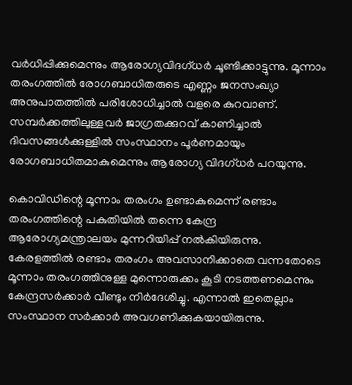വര്‍ധിപ്പിക്കുമെന്നും ആരോഗ്യവിദഗ്ധര്‍ ചൂണ്ടിക്കാട്ടുന്നു. മൂന്നാം തരംഗത്തില്‍ രോഗബാധിതരുടെ എണ്ണം ജനസംഖ്യാ അനുപാതത്തില്‍ പരിശോധിച്ചാല്‍ വളരെ കുറവാണ്. സമ്പര്‍ക്കത്തിലുള്ളവര്‍ ജാഗ്രതക്കുറവ് കാണിച്ചാല്‍ ദിവസങ്ങള്‍ക്കുള്ളില്‍ സംസ്ഥാനം പൂര്‍ണമായും രോഗബാധിതമാകുമെന്നും ആരോഗ്യ വിദഗ്ധര്‍ പറയുന്നു.

കൊവിഡിന്റെ മൂന്നാം തരംഗം ഉണ്ടാകുമെന്ന് രണ്ടാം തരംഗത്തിന്റെ പകുതിയില്‍ തന്നെ കേന്ദ്ര ആരോഗ്യമന്ത്രാലയം മുന്നറിയിപ്പ് നല്‍കിയിരുന്നു. കേരളത്തില്‍ രണ്ടാം തരംഗം അവസാനിക്കാതെ വന്നതോടെ മൂന്നാം തരംഗത്തിനുള്ള മുന്നൊരുക്കം കൂടി നടത്തണമെന്നും കേന്ദ്രസര്‍ക്കാര്‍ വീണ്ടും നിര്‍ദേശിച്ചു. എന്നാല്‍ ഇതെല്ലാം സംസ്ഥാന സര്‍ക്കാര്‍ അവഗണിക്കുകയായിരുന്നു.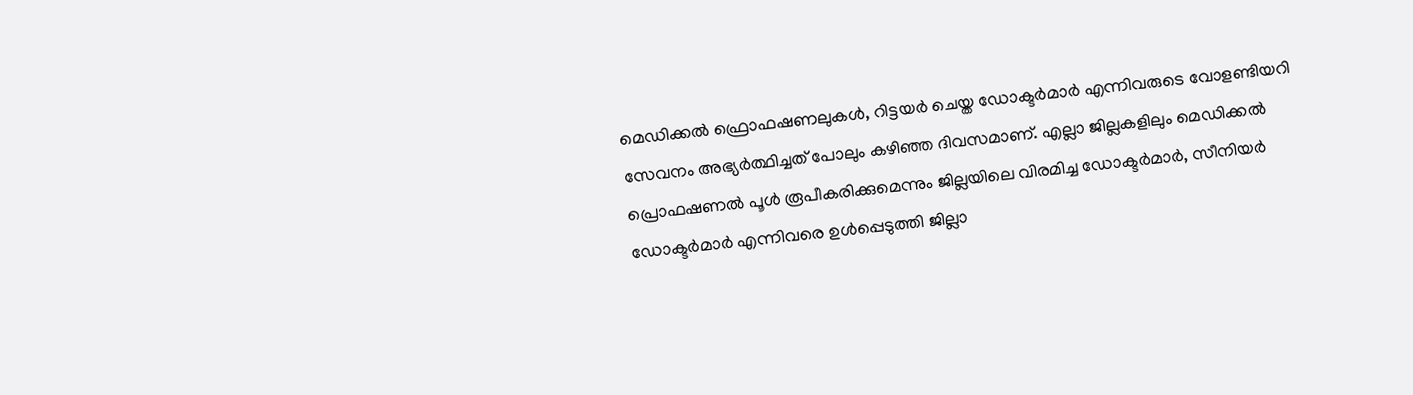മെഡിക്കല്‍ ഫ്രൊഫഷണലുകള്‍, റിട്ടയര്‍ ചെയ്ത ഡോക്ടര്‍മാര്‍ എന്നിവരുടെ വോളണ്ടിയറി സേവനം അഭ്യര്‍ത്ഥിച്ചത് പോലും കഴിഞ്ഞ ദിവസമാണ്. എല്ലാ ജില്ലകളിലും മെഡിക്കല്‍ പ്രൊഫഷണല്‍ പൂള്‍ രൂപീകരിക്കുമെന്നും ജില്ലയിലെ വിരമിച്ച ഡോക്ടര്‍മാര്‍, സീനിയര്‍ ഡോക്ടര്‍മാര്‍ എന്നിവരെ ഉള്‍പ്പെടുത്തി ജില്ലാ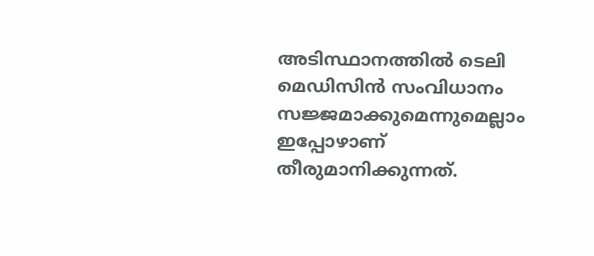അടിസ്ഥാനത്തില്‍ ടെലി മെഡിസിന്‍ സംവിധാനം സജ്ജമാക്കുമെന്നുമെല്ലാം ഇപ്പോഴാണ് തീരുമാനിക്കുന്നത്.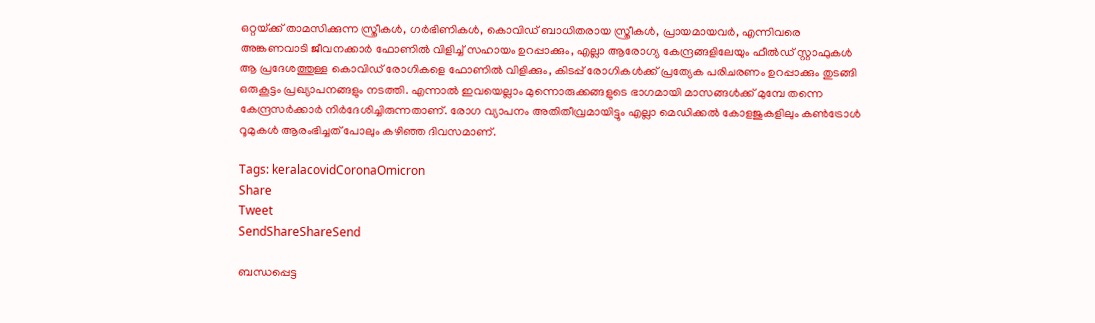ഒറ്റയ്‌ക്ക് താമസിക്കുന്ന സ്ത്രീകള്‍, ഗര്‍ഭിണികള്‍, കൊവിഡ് ബാധിതരായ സ്ത്രീകള്‍, പ്രായമായവര്‍, എന്നിവരെ അങ്കണവാടി ജീവനക്കാര്‍ ഫോണില്‍ വിളിച്ച് സഹായം ഉറപ്പാക്കും, എല്ലാ ആരോഗ്യ കേന്ദ്രങ്ങളിലേയും ഫീല്‍ഡ് സ്റ്റാഫുകള്‍ ആ പ്രദേശത്തുള്ള കൊവിഡ് രോഗികളെ ഫോണില്‍ വിളിക്കും, കിടപ്പ് രോഗികള്‍ക്ക് പ്രത്യേക പരിചരണം ഉറപ്പാക്കും തുടങ്ങി ഒരുകൂട്ടം പ്രഖ്യാപനങ്ങളും നടത്തി. എന്നാല്‍ ഇവയെല്ലാം മുന്നൊരുക്കങ്ങളുടെ ഭാഗമായി മാസങ്ങള്‍ക്ക് മുമ്പേ തന്നെ കേന്ദ്രസര്‍ക്കാര്‍ നിര്‍ദേശിച്ചിരുന്നതാണ്. രോഗ വ്യാപനം അതിതീവ്രമായിട്ടും എല്ലാ മെഡിക്കല്‍ കോളജുകളിലും കണ്‍ട്രോള്‍ റൂമുകള്‍ ആരംഭിച്ചത് പോലും കഴിഞ്ഞ ദിവസമാണ്.

Tags: keralacovidCoronaOmicron
Share
Tweet
SendShareShareSend

ബന്ധപ്പെട്ട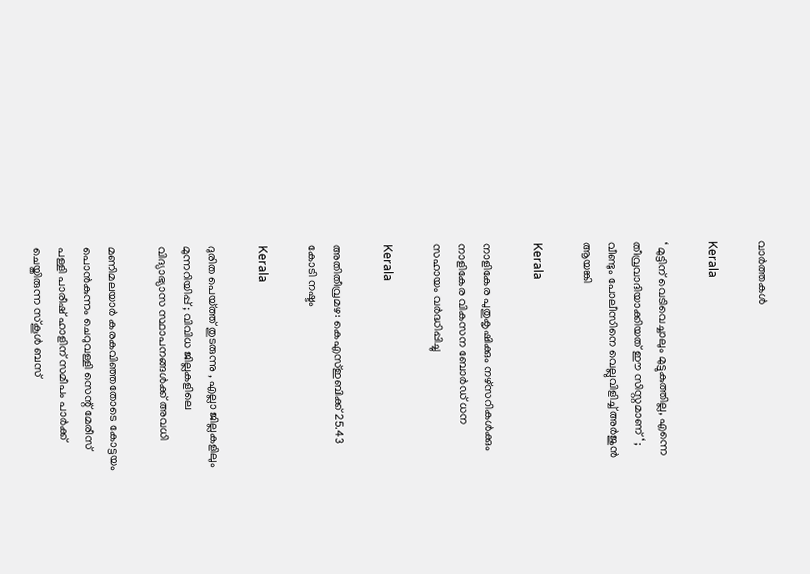വാര്‍ത്തകള്‍

Kerala

‘ മുട്ടിന് വെടിവെച്ചാലും മുട്ടുകുത്തില്ല, എന്നെ തീവ്രവാദിയാക്കിയത് ഈ സിസ്റ്റമാണ് ‘ ; വീണ്ടും പോലീസിനെ വെല്ലുവിളിച്ച് അര്‍ജുന്‍ ആയങ്കി

Kerala

നാളികേര പുതുകൃഷിക്കും നഴ്സറികള്‍ക്കും നാളികേര വികസന ബോര്‍ഡ് ധന സഹായം വര്‍ദ്ധിപ്പിച്ചു

Kerala

അതിതീവ്രമഴ: കെഎസ്ഇബിക്ക് 25.43 കോടി നഷ്ടം

Kerala

ദുരിത പെയ്‌ത്ത് തുടരുന്നു , എല്ലാ ജില്ലകളിലും മുന്നറിയിപ്പ് ; വിവിധ ജില്ലകളിലെ വിദ്യാഭ്യാസ സ്ഥാപനങ്ങൾക്ക് അവധി

മണിമലയാര്‍ കരകവിഞ്ഞതോടെ കോട്ടയം പൊന്‍കുന്നം ചെറുവള്ളി സെന്റ് മേരീസ് പള്ളി പാരീഷ് ഹാളിന് സമീപം പാര്‍ക്ക് ചെയ്തിരുന്ന സ്‌കൂള്‍ ബസ്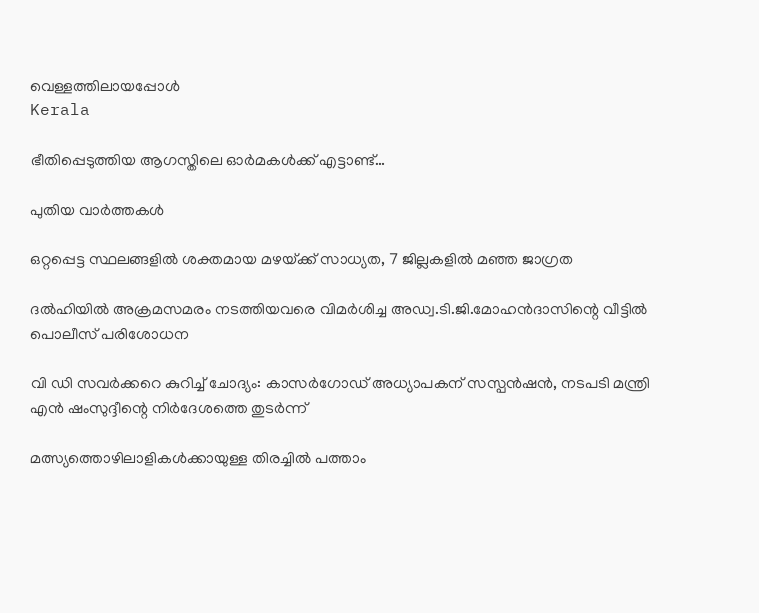വെള്ളത്തിലായപ്പോള്‍
Kerala

ഭീതിപ്പെടുത്തിയ ആഗസ്തിലെ ഓര്‍മകള്‍ക്ക് എട്ടാണ്ട്…

പുതിയ വാര്‍ത്തകള്‍

ഒറ്റപ്പെട്ട സ്ഥലങ്ങളില്‍ ശക്തമായ മഴയ്‌ക്ക് സാധ്യത, 7 ജില്ലകളില്‍ മഞ്ഞ ജാഗ്രത

ദല്‍ഹിയില്‍ അക്രമസമരം നടത്തിയവരെ വിമര്‍ശിച്ച അഡ്വ.ടി.ജി.മോഹന്‍ദാസിന്റെ വീട്ടില്‍ പൊലീസ് പരിശോധന

വി ഡി സവര്‍ക്കറെ കുറിച്ച് ചോദ്യം: കാസര്‍ഗോഡ് അധ്യാപകന് സസ്പന്‍ഷന്‍, നടപടി മന്ത്രി എന്‍ ഷംസുദ്ദീന്റെ നിര്‍ദേശത്തെ തുടര്‍ന്ന്

മത്സ്യത്തൊഴിലാളികള്‍ക്കായുള്ള തിരച്ചില്‍ പത്താം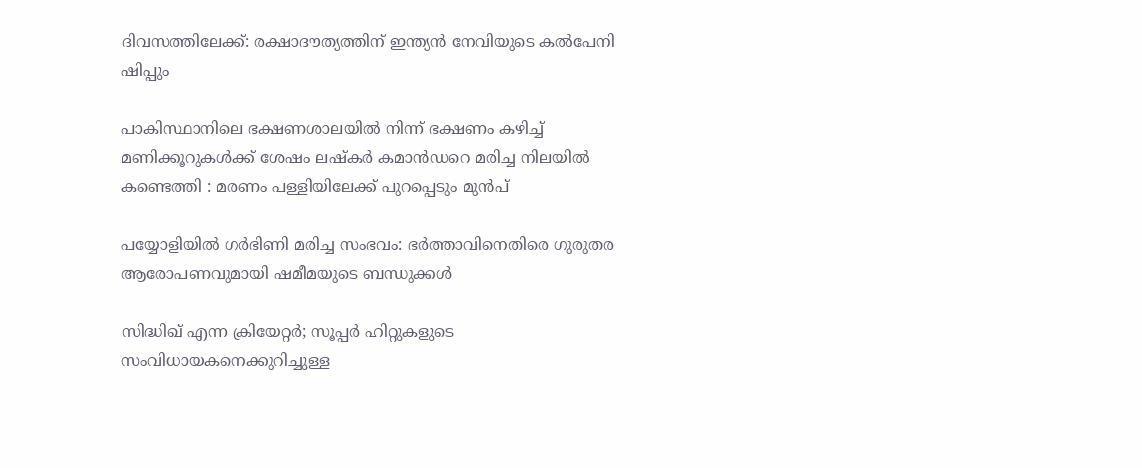ദിവസത്തിലേക്ക്: രക്ഷാദൗത്യത്തിന് ഇന്ത്യൻ നേവിയുടെ കല്‍പേനി ഷിപ്പും

പാകിസ്ഥാനിലെ ഭക്ഷണശാലയിൽ നിന്ന് ഭക്ഷണം കഴിച്ച് മണിക്കൂറുകൾക്ക് ശേഷം ലഷ്‌കർ കമാൻഡറെ മരിച്ച നിലയിൽ കണ്ടെത്തി : മരണം പള്ളിയിലേക്ക് പുറപ്പെടും മുൻപ്

പയ്യോളിയില്‍ ഗര്‍ഭിണി മരിച്ച സംഭവം: ഭര്‍ത്താവിനെതിരെ ഗുരുതര ആരോപണവുമായി ഷമീമയുടെ ബന്ധുക്കള്‍

സിദ്ധിഖ് എന്ന ക്രിയേറ്റര്‍; സൂപ്പര്‍ ഹിറ്റുകളുടെ സംവിധായകനെക്കുറിച്ചുള്ള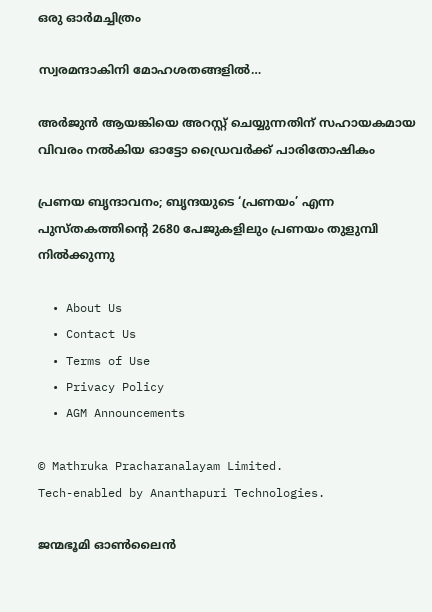ഒരു ഓര്‍മച്ചിത്രം

സ്വരമന്ദാകിനി മോഹശതങ്ങളില്‍…

അര്‍ജുന്‍ ആയങ്കിയെ അറസ്റ്റ് ചെയ്യുന്നതിന് സഹായകമായ വിവരം നല്‍കിയ ഓട്ടോ ഡ്രൈവര്‍ക്ക് പാരിതോഷികം

പ്രണയ ബൃന്ദാവനം; ബൃന്ദയുടെ ‘പ്രണയം’ എന്ന പുസ്തകത്തിന്റെ 2680 പേജുകളിലും പ്രണയം തുളുമ്പി നില്‍ക്കുന്നു

  • About Us
  • Contact Us
  • Terms of Use
  • Privacy Policy
  • AGM Announcements

© Mathruka Pracharanalayam Limited.
Tech-enabled by Ananthapuri Technologies.

ജന്മഭൂമി ഓണ്‍ലൈന്‍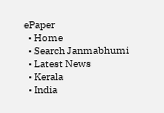ePaper
  • Home
  • Search Janmabhumi
  • Latest News
  • Kerala
  • India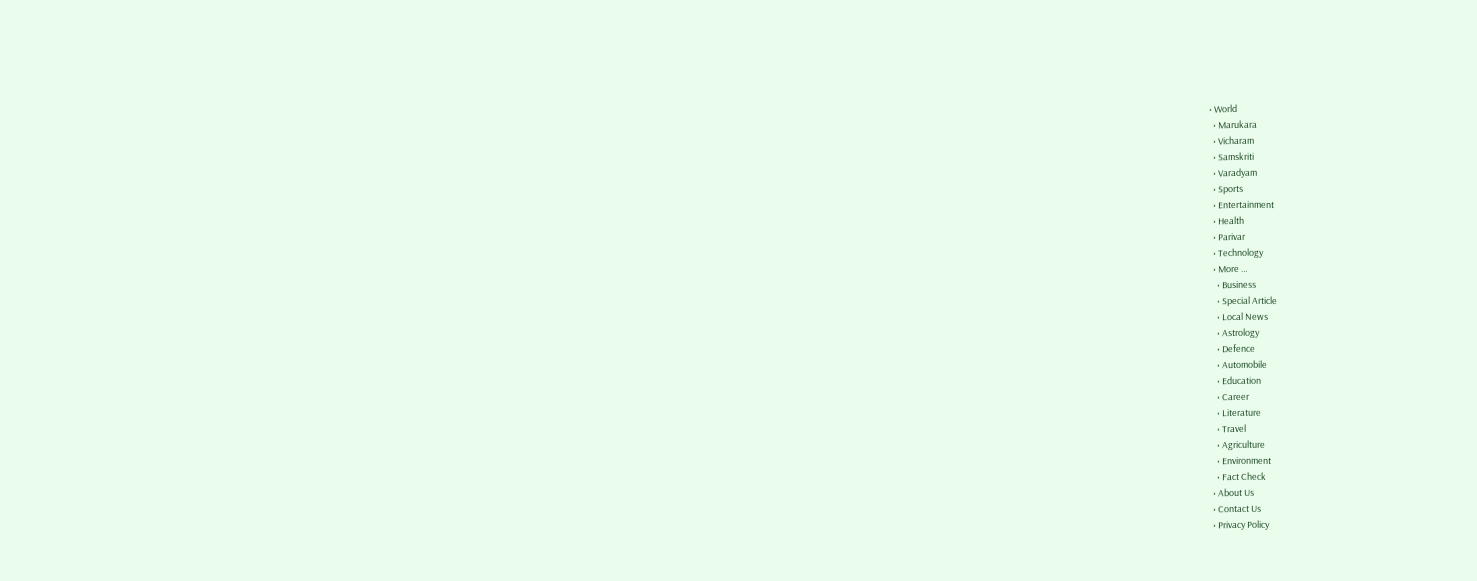• World
  • Marukara
  • Vicharam
  • Samskriti
  • Varadyam
  • Sports
  • Entertainment
  • Health
  • Parivar
  • Technology
  • More …
    • Business
    • Special Article
    • Local News
    • Astrology
    • Defence
    • Automobile
    • Education
    • Career
    • Literature
    • Travel
    • Agriculture
    • Environment
    • Fact Check
  • About Us
  • Contact Us
  • Privacy Policy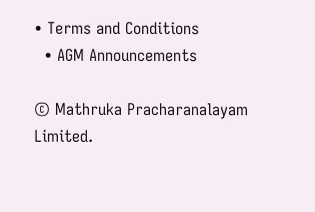• Terms and Conditions
  • AGM Announcements

© Mathruka Pracharanalayam Limited.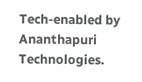Tech-enabled by Ananthapuri Technologies.